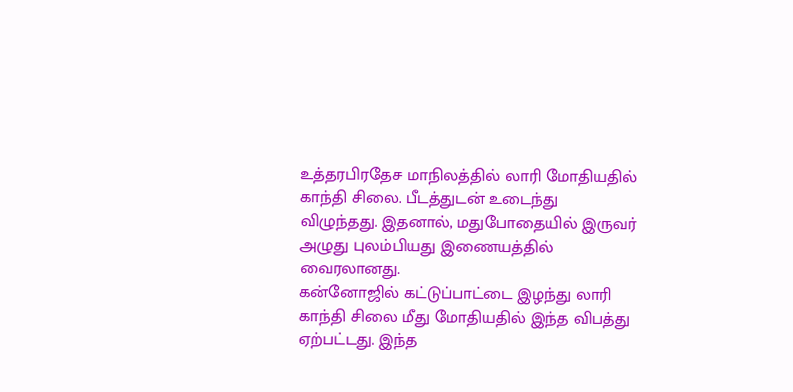உத்தரபிரதேச மாநிலத்தில் லாரி மோதியதில் காந்தி சிலை. பீடத்துடன் உடைந்து விழுந்தது. இதனால், மதுபோதையில் இருவர் அழுது புலம்பியது இணையத்தில் வைரலானது.
கன்னோஜில் கட்டுப்பாட்டை இழந்து லாரி காந்தி சிலை மீது மோதியதில் இந்த விபத்து ஏற்பட்டது. இந்த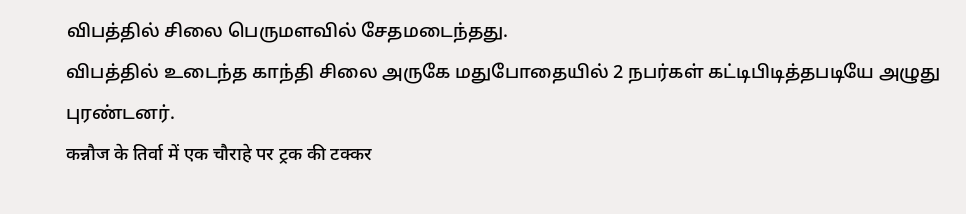விபத்தில் சிலை பெருமளவில் சேதமடைந்தது.
விபத்தில் உடைந்த காந்தி சிலை அருகே மதுபோதையில் 2 நபர்கள் கட்டிபிடித்தபடியே அழுது புரண்டனர்.
कन्नौज के तिर्वा में एक चौराहे पर ट्रक की टक्कर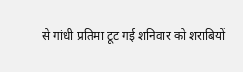से गांधी प्रतिमा टूट गई शनिवार को शराबियों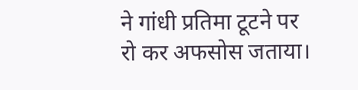ने गांधी प्रतिमा टूटने पर रो कर अफसोस जताया।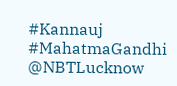#Kannauj #MahatmaGandhi @NBTLucknow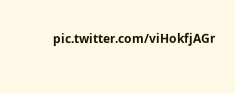pic.twitter.com/viHokfjAGr